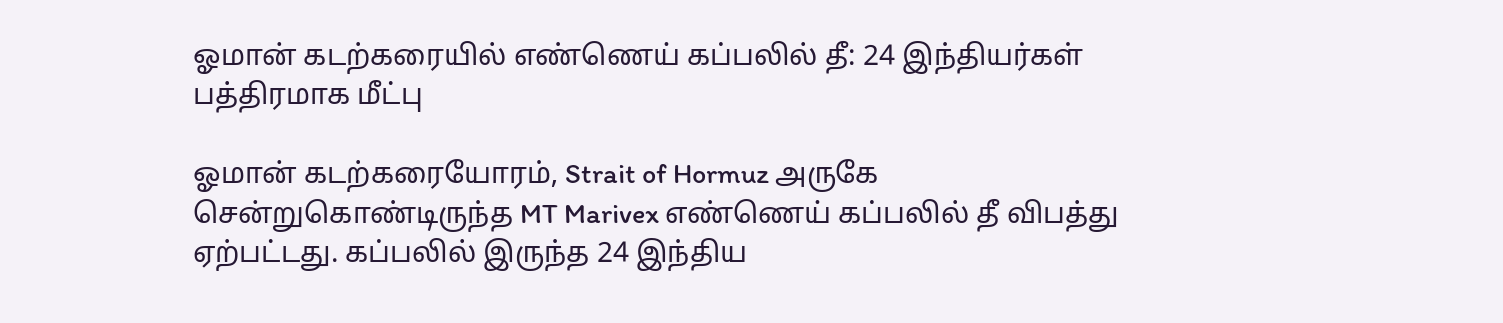ஓமான் கடற்கரையில் எண்ணெய் கப்பலில் தீ: 24 இந்தியர்கள் பத்திரமாக மீட்பு

ஓமான் கடற்கரையோரம், Strait of Hormuz அருகே சென்றுகொண்டிருந்த MT Marivex எண்ணெய் கப்பலில் தீ விபத்து ஏற்பட்டது. கப்பலில் இருந்த 24 இந்திய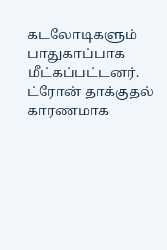கடலோடிகளும் பாதுகாப்பாக மீட்கப்பட்டனர். ட்ரோன் தாக்குதல் காரணமாக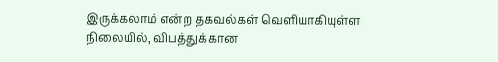இருக்கலாம் என்ற தகவல்கள் வெளியாகியுள்ள நிலையில், விபத்துக்கான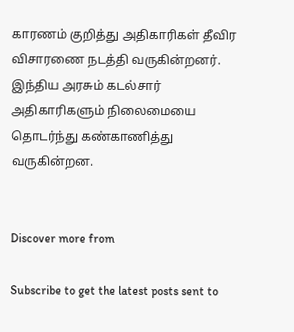காரணம் குறித்து அதிகாரிகள் தீவிர விசாரணை நடத்தி வருகின்றனர். இந்திய அரசும் கடல்சார் அதிகாரிகளும் நிலைமையை தொடர்ந்து கண்காணித்து வருகின்றன.


Discover more from

Subscribe to get the latest posts sent to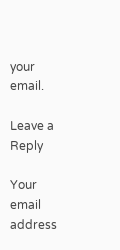your email.

Leave a Reply

Your email address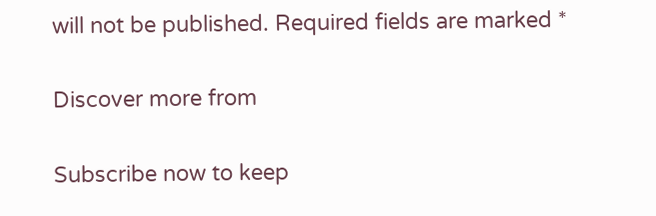will not be published. Required fields are marked *

Discover more from

Subscribe now to keep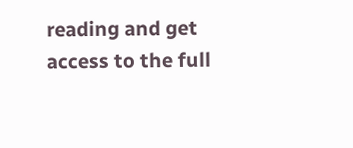reading and get access to the full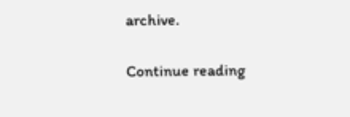archive.

Continue reading